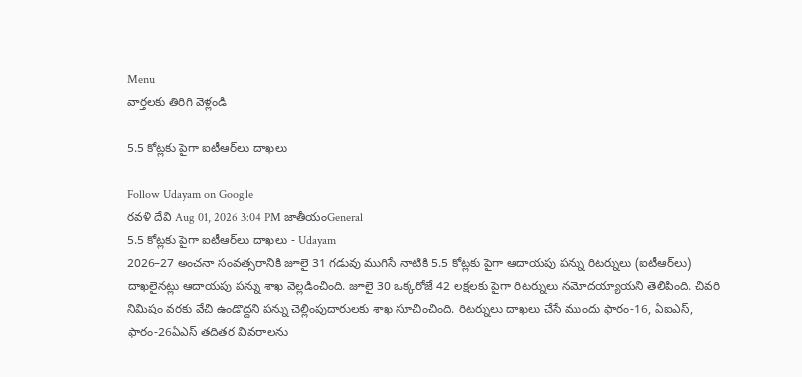Menu
వార్తలకు తిరిగి వెళ్లండి

5.5 కోట్లకు పైగా ఐటీఆర్‌లు దాఖలు

Follow Udayam on Google
రవళి దేవి Aug 01, 2026 3:04 PM జాతీయంGeneral
5.5 కోట్లకు పైగా ఐటీఆర్‌లు దాఖలు - Udayam
2026–27 అంచనా సంవత్సరానికి జూలై 31 గడువు ముగిసే నాటికి 5.5 కోట్లకు పైగా ఆదాయపు పన్ను రిటర్నులు (ఐటీఆర్‌లు) దాఖలైనట్లు ఆదాయపు పన్ను శాఖ వెల్లడించింది. జూలై 30 ఒక్కరోజే 42 లక్షలకు పైగా రిటర్నులు నమోదయ్యాయని తెలిపింది. చివరి నిమిషం వరకు వేచి ఉండొద్దని పన్ను చెల్లింపుదారులకు శాఖ సూచించింది. రిటర్నులు దాఖలు చేసే ముందు ఫారం-16, ఏఐఎస్, ఫారం-26ఏఎస్ తదితర వివరాలను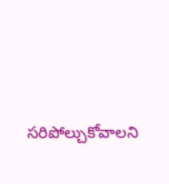సరిపోల్చుకోవాలని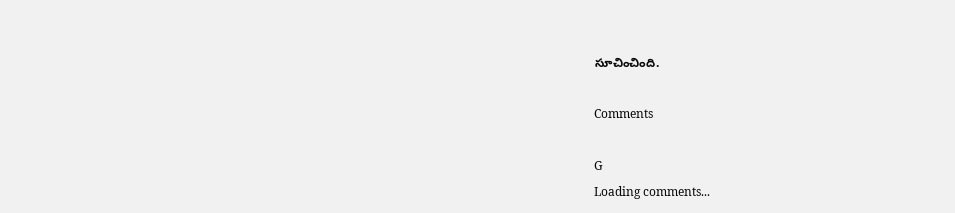సూచించింది.

Comments

G
Loading comments...